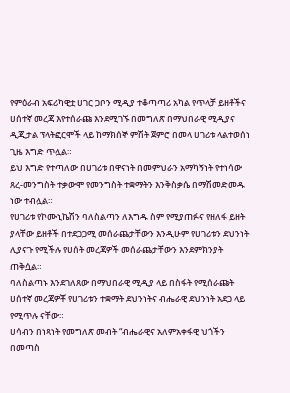የምዕራብ አፍሪካዊቷ ሀገር ጋቦን ሚዲያ ተቆጣጣሪ አካል የጥላቻ ይዘቶችና ሀሰተኛ መረጃ እየተሰራጩ እንደሚገኙ በመግለጽ በማህበራዊ ሚዲያና ዲጂታል ፕላትፎርሞች ላይ ከማክሰኞ ምሽት ጀምሮ በመላ ሀገሪቱ ላልተወሰነ ጊዜ እግድ ጥሏል።
ይህ እግድ የተጣለው በሀገሪቱ በዋናነት በመምህራን አማካኝነት የተነሳው ጸረ-መንግስት ተቃውሞ የመንግስት ተቋማትን እንቅስቃሴ በማሽመድመዱ ነው ተብሏል።
የሀገሪቱ የኮሙኒኬሽን ባለስልጣን ለእግዱ ስም የሚያጠፉና የዘለፋ ይዘት ያላቸው ይዘቶች በተደጋጋሚ መሰራጨታቸውን እንዲሁም የሀገሪቱን ደህንነት ሊያናጉ የሚችሉ የሀሰት መረጃዎች መሰራጨታቸውን እንደምክንያት ጠቅሷል።
ባለስልጣኑ እንደገለጸው በማህበራዊ ሚዲያ ላይ በስፋት የሚሰራጩት ሀሰተኛ መረጃዎቾ የሀገሪቱን ተቋማት ደህንነትና ብሔራዊ ደህንነት አደጋ ላይ የሚጥሉ ናቸው።
ሀሳብን በነጻነት የመግለጽ መብት “ብሔራዊና አለምአቀፋዊ ህጎችን በመጣስ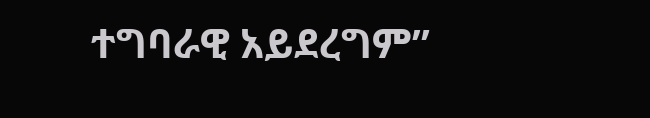ተግባራዊ አይደረግም”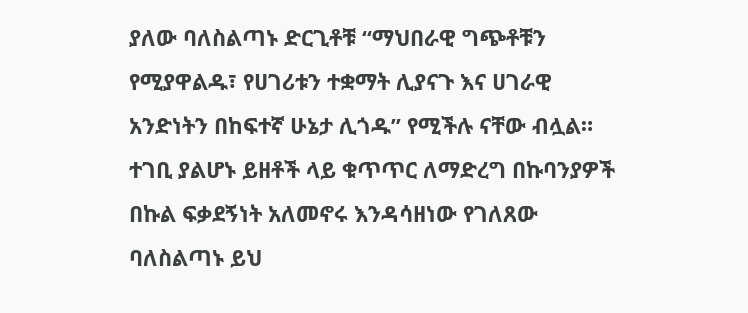ያለው ባለስልጣኑ ድርጊቶቹ “ማህበራዊ ግጭቶቹን የሚያዋልዱ፣ የሀገሪቱን ተቋማት ሊያናጉ እና ሀገራዊ አንድነትን በከፍተኛ ሁኔታ ሊጎዱ” የሚችሉ ናቸው ብሏል። ተገቢ ያልሆኑ ይዘቶች ላይ ቁጥጥር ለማድረግ በኩባንያዎች በኩል ፍቃደኝነት አለመኖሩ እንዳሳዘነው የገለጸው ባለስልጣኑ ይህ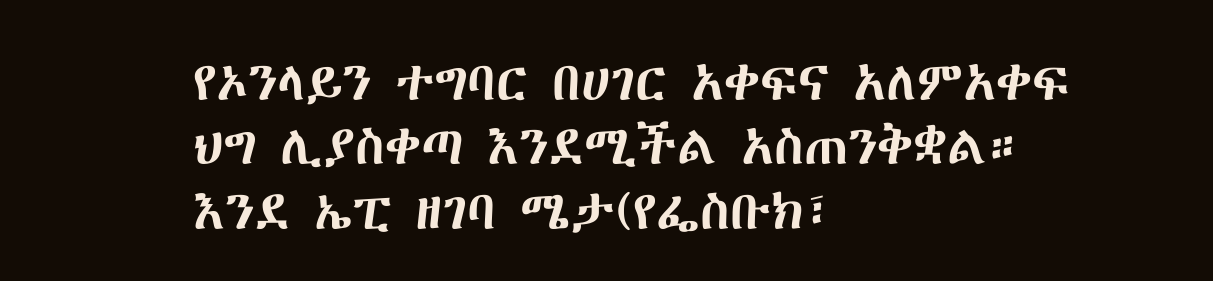የኦንላይን ተግባር በሀገር አቀፍና አለምአቀፍ ህግ ሊያስቀጣ እንደሚችል አስጠንቅቋል።
እንደ ኤፒ ዘገባ ሜታ(የፌስቡክ፣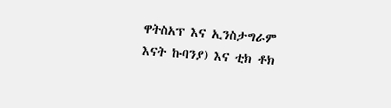ዋትስአፕ እና ኢንስታግራም እናት ኩባንያ) እና ቲክ ቶክ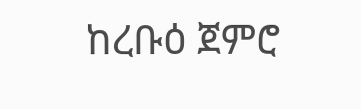ከረቡዕ ጀምሮ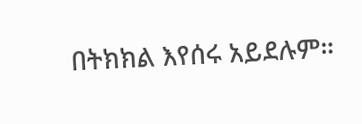በትክክል እየሰሩ አይደሉም።